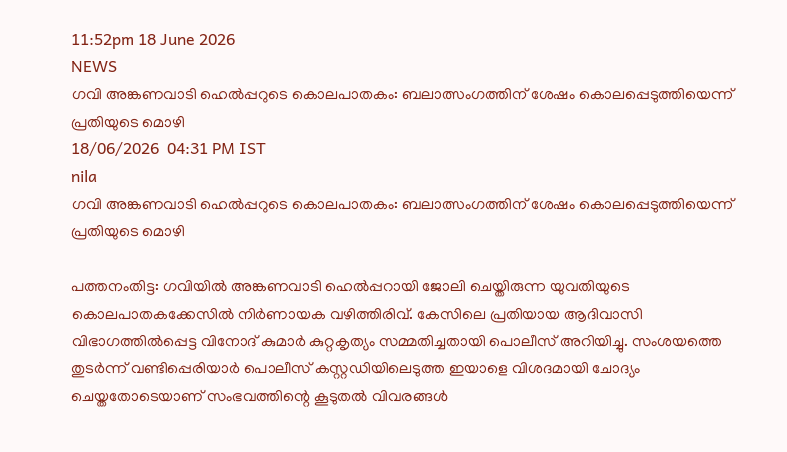11:52pm 18 June 2026
NEWS
ഗവി അങ്കണവാടി ഹെൽപ്പറുടെ കൊലപാതകം: ബലാത്സംഗത്തിന് ശേഷം കൊലപ്പെടുത്തിയെന്ന് പ്രതിയുടെ മൊഴി
18/06/2026  04:31 PM IST
nila
ഗവി അങ്കണവാടി ഹെൽപ്പറുടെ കൊലപാതകം: ബലാത്സംഗത്തിന് ശേഷം കൊലപ്പെടുത്തിയെന്ന് പ്രതിയുടെ മൊഴി

പത്തനംതിട്ട: ഗവിയിൽ അങ്കണവാടി ഹെൽപ്പറായി ജോലി ചെയ്തിരുന്ന യുവതിയുടെ കൊലപാതകക്കേസിൽ നിർണായക വഴിത്തിരിവ്. കേസിലെ പ്രതിയായ ആദിവാസി വിഭാഗത്തിൽപ്പെട്ട വിനോദ് കുമാർ കുറ്റകൃത്യം സമ്മതിച്ചതായി പൊലീസ് അറിയിച്ചു. സംശയത്തെ തുടർന്ന് വണ്ടിപ്പെരിയാർ പൊലീസ് കസ്റ്റഡിയിലെടുത്ത ഇയാളെ വിശദമായി ചോദ്യം ചെയ്തതോടെയാണ് സംഭവത്തിന്റെ കൂടുതൽ വിവരങ്ങൾ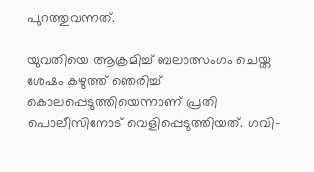പുറത്തുവന്നത്.

യുവതിയെ ആക്രമിച്ച് ബലാത്സംഗം ചെയ്ത ശേഷം കഴുത്ത് ഞെരിച്ച് കൊലപ്പെടുത്തിയെന്നാണ് പ്രതി പൊലീസിനോട് വെളിപ്പെടുത്തിയത്. ഗവി-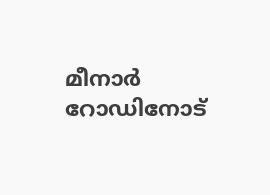മീനാർ റോഡിനോട്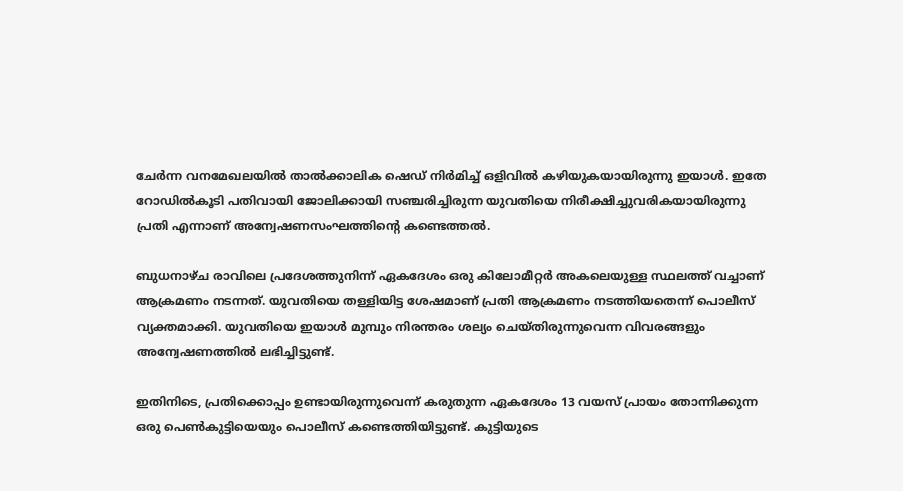ചേർന്ന വനമേഖലയിൽ താൽക്കാലിക ഷെഡ് നിർമിച്ച് ഒളിവിൽ കഴിയുകയായിരുന്നു ഇയാൾ. ഇതേ റോഡിൽകൂടി പതിവായി ജോലിക്കായി സഞ്ചരിച്ചിരുന്ന യുവതിയെ നിരീക്ഷിച്ചുവരികയായിരുന്നു പ്രതി എന്നാണ് അന്വേഷണസംഘത്തിന്റെ കണ്ടെത്തൽ.

ബുധനാഴ്ച രാവിലെ പ്രദേശത്തുനിന്ന് ഏകദേശം ഒരു കിലോമീറ്റർ അകലെയുള്ള സ്ഥലത്ത് വച്ചാണ് ആക്രമണം നടന്നത്. യുവതിയെ തള്ളിയിട്ട ശേഷമാണ് പ്രതി ആക്രമണം നടത്തിയതെന്ന് പൊലീസ് വ്യക്തമാക്കി. യുവതിയെ ഇയാൾ മുമ്പും നിരന്തരം ശല്യം ചെയ്തിരുന്നുവെന്ന വിവരങ്ങളും അന്വേഷണത്തിൽ ലഭിച്ചിട്ടുണ്ട്.

ഇതിനിടെ, പ്രതിക്കൊപ്പം ഉണ്ടായിരുന്നുവെന്ന് കരുതുന്ന ഏകദേശം 13 വയസ് പ്രായം തോന്നിക്കുന്ന ഒരു പെൺകുട്ടിയെയും പൊലീസ് കണ്ടെത്തിയിട്ടുണ്ട്. കുട്ടിയുടെ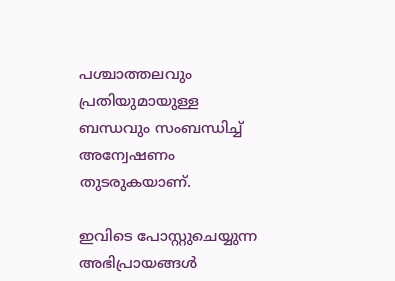പശ്ചാത്തലവും പ്രതിയുമായുള്ള ബന്ധവും സംബന്ധിച്ച് അന്വേഷണം തുടരുകയാണ്.

ഇവിടെ പോസ്റ്റുചെയ്യുന്ന അഭിപ്രായങ്ങള്‍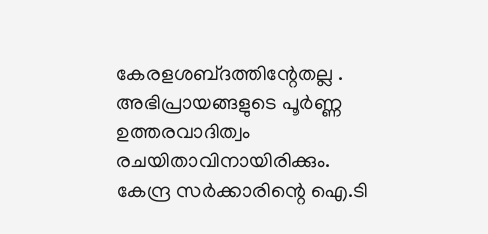കേരളശബ്‌ദത്തിന്റേതല്ല . അഭിപ്രായങ്ങളുടെ പൂര്‍ണ്ണ ഉത്തരവാദിത്വം രചയിതാവിനായിരിക്കും. കേന്ദ്ര സർക്കാരിന്റെ ഐ.ടി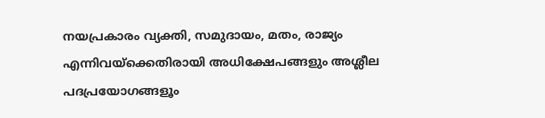നയപ്രകാരം വ്യക്തി, സമുദായം, മതം, രാജ്യം എന്നിവയ്ക്കെതിരായി അധിക്ഷേപങ്ങളും അശ്ലീല പദപ്രയോഗങ്ങളൂം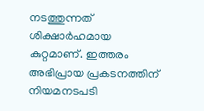നടത്തുന്നത് ശിക്ഷാര്‍ഹമായ കുറ്റമാണ്. ഇത്തരം അഭിപ്രായ പ്രകടനത്തിന് നിയമനടപടി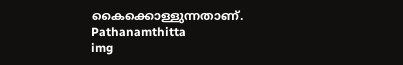കൈക്കൊള്ളുന്നതാണ്.
Pathanamthitta
img